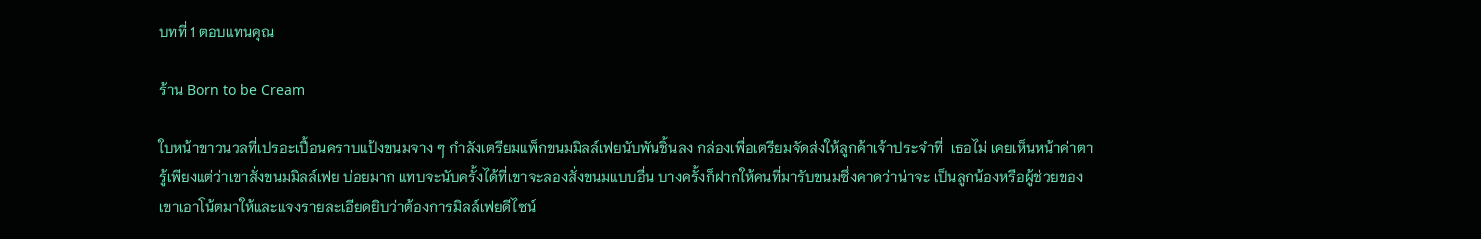บทที่ 1 ตอบแทนคุณ

ร้าน Born to be Cream

ใบหน้าขาวนวลที่เปรอะเปื้อนคราบแป้งขนมจาง ๆ กำลังเตรียมแพ็กขนมมิลล์เฟยนับพันชิ้นลง กล่องเพื่อเตรียมจัดส่งให้ลูกค้าเจ้าประจำที่  เธอไม่ เคยเห็นหน้าค่าตารู้เพียงแต่ว่าเขาสั่งขนมมิลล์เฟย บ่อยมาก แทบจะนับครั้งได้ที่เขาจะลองสั่งขนมแบบอื่น บางครั้งก็ฝากให้คนที่มารับขนมซึ่งคาดว่าน่าจะ เป็นลูกน้องหรือผู้ช่วยของเขาเอาโน้ตมาให้และแจงรายละเอียดยิบว่าต้องการมิลล์เฟยดีไซน์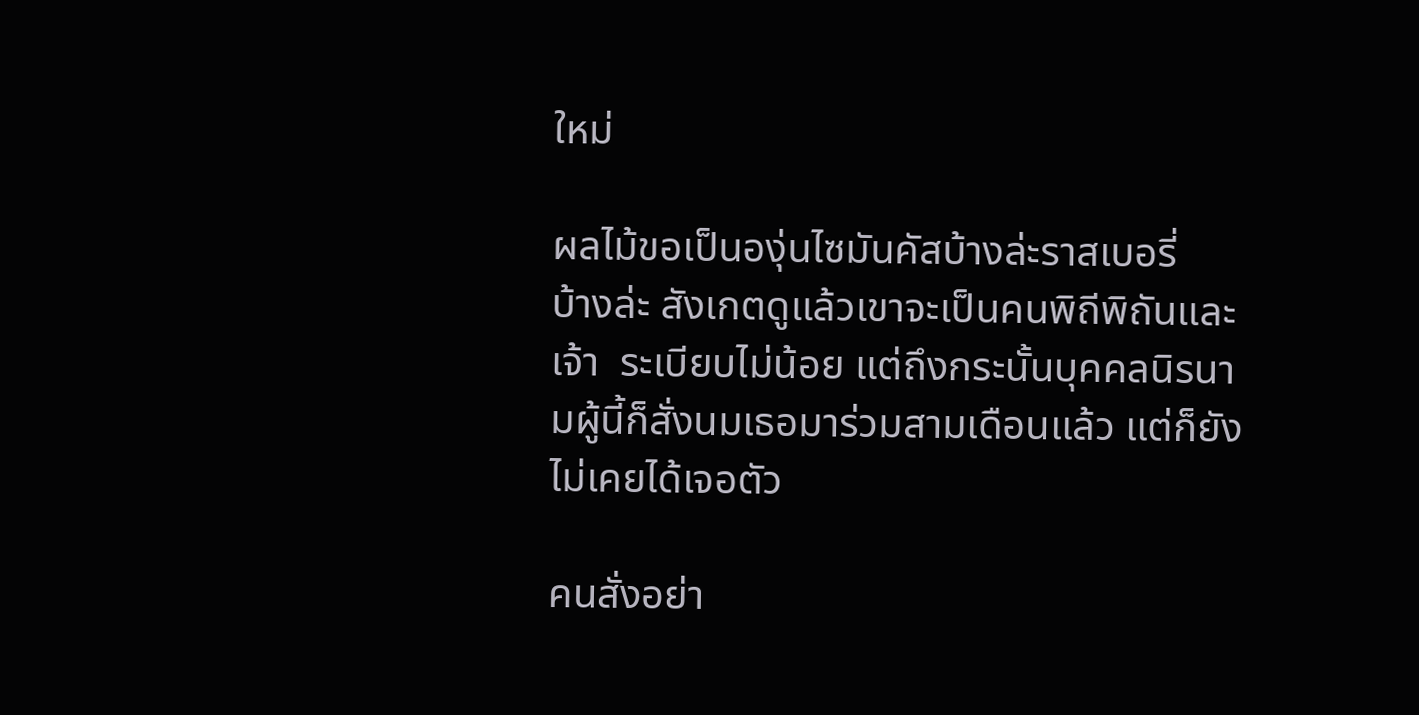ใหม่

ผลไม้ขอเป็นองุ่นไซมันคัสบ้างล่ะราสเบอรี่   บ้างล่ะ สังเกตดูแล้วเขาจะเป็นคนพิถีพิถันและเจ้า  ระเบียบไม่น้อย แต่ถึงกระนั้นบุคคลนิรนามผู้นี้ก็สั่งนมเธอมาร่วมสามเดือนแล้ว แต่ก็ยังไม่เคยได้เจอตัว

คนสั่งอย่า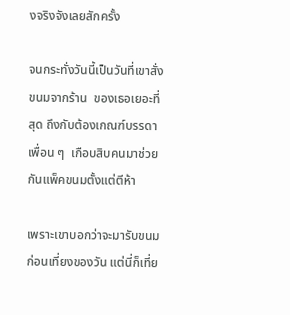งจริงจังเลยสักครั้ง

จนกระทั่งวันนี้เป็นวันที่เขาสั่งขนมจากร้าน  ของเธอเยอะที่สุด ถึงกับต้องเกณฑ์บรรดาเพื่อน ๆ  เกือบสิบคนมาช่วยกันแพ็คขนมตั้งแต่ตีห้า

เพราะเขาบอกว่าจะมารับขนมก่อนเที่ยงของวัน แต่นี่ก็เที่ย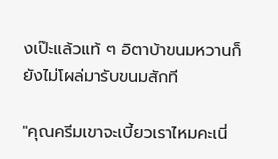งเป๊ะแล้วแท้ ๆ อิตาบ้าขนมหวานก็  ยังไม่โผล่มารับขนมสักที

"คุณครีมเขาจะเบี้ยวเราไหมคะเนี่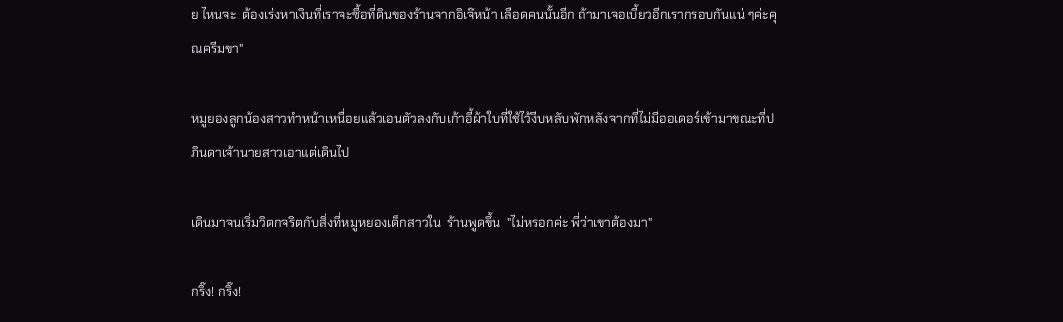ย ไหนจะ  ต้องเร่งหาเงินที่เราจะซื้อที่ดินของร้านจากอิเจ๊หน้า เลือดคนนั้นอีก ถ้ามาเจอเบี้ยวอีกเรากรอบกันแน่ ๆค่ะคุณครีมขา"

หมูยองลูกน้องสาวทำหน้าเหนื่อยแล้วเอนตัวลงกับเก้าอี้ผ้าใบที่ใช้ไว้งีบหลับพักหลังจากที่ไม่มีออเดอร์เข้ามาขณะที่ปภินดาเจ้านายสาวเอาแต่เดินไป

เดินมาจนเริ่มวิตกจริตกับสิ่งที่หมูหยองเด็กสาวใน  ร้านพูดขึ้น  "ไม่หรอกค่ะ พี่ว่าเขาต้องมา"

กริ๊ง! กริ๊ง!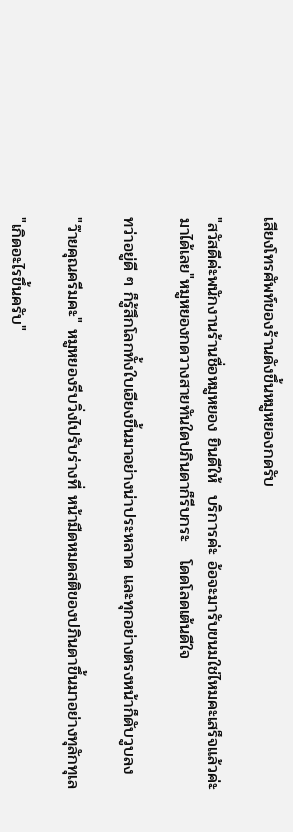เสียงโทรศัพท์ของร้านดังขึ้นหมูหยองกดรับ

"สวัสดีค่ะพนักงานร้านชื่อหมูหยอง ยินดีให้  บริการค่ะ อ้อจะมารับขนมใช่ไหมคะเสร็จแล้วค่ะมาได้เลย"หมูหยองกดวางสายทันใดปภินดาก็รีบกระ   โดดโลดเต้นดีใจ

ทว่าอยู่ดี ๆ ก็รู้สึกโลกทั้งใบเอียงขึ้นมาอย่างน่าประหลาด และทุกอย่างตรงหน้าก็ดับวูบลง

"ว๊ายคุณครีมคะ" หมูหยองรีบวิ่งไปรับร่างที่ หน้ามืดหมดสติของปภินดาขึ้นมาอย่างทุลักทุเล

"เกิดอะไรขึ้นครับ"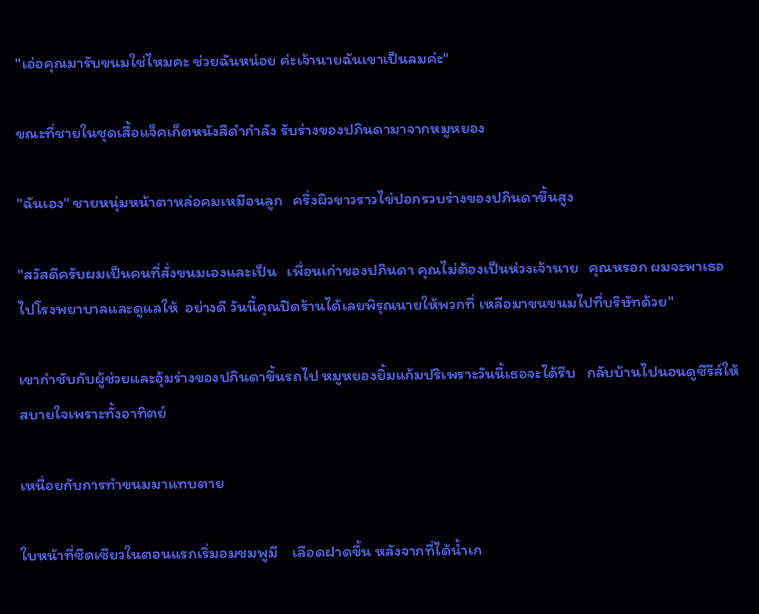"เอ่อคุณมารับขนมใช่ไหมคะ ช่วยฉันหน่อย ค่ะเจ้านายฉันเขาเป็นลมค่ะ"

ขณะที่ชายในชุดเสื้อแจ็คเก็ตหนังสีดำกำลัง รับร่างของปภินดามาจากหมูหยอง

"ฉันเอง" ชายหนุ่มหน้าตาหล่อคมเหมือนลูก   ครึ่งผิวขาวราวไข่ปอกรวบร่างของปภินดาขึ้นสูง

"สวัสดีครับผมเป็นคนที่สั่งขนมเองและเป็น   เพื่อนเก่าของปภินดา คุณไม่ต้องเป็นห่วงเจ้านาย   คุณหรอก ผมจะพาเธอไปโรงพยาบาลและดูแลให้  อย่างดี วันนี้คุณปิดร้านได้เลยพิรุณนายให้พวกที่ เหลือมาขนขนมไปที่บริษัทด้วย"

เขากำชับกับผู้ช่วยและอุ้มร่างของปภินดาขึ้นรถไป หมูหยองยิ้มแก้มปริเพราะวันนี้เธอจะได้รีบ   กลับบ้านไปนอนดูซีรีส์ให้สบายใจเพราะทั้งอาทิตย์

เหนื่อยกับการทำขนมมาแทบตาย

ใบหน้าที่ซีดเซียวในตอนแรกเริ่มอมชมพูมี    เลือดฝาดขึ้น หลังจากที่ได้น้ำเก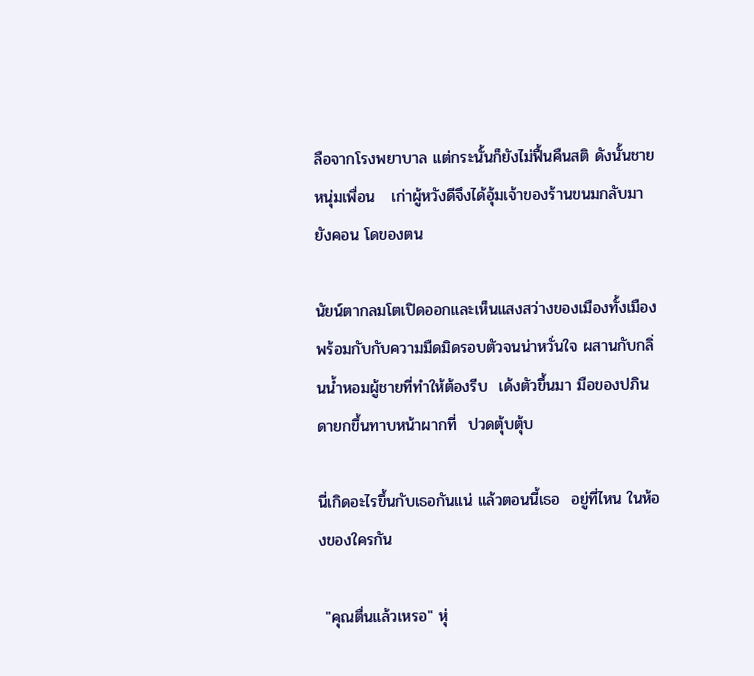ลือจากโรงพยาบาล แต่กระนั้นก็ยังไม่ฟื้นคืนสติ ดังนั้นชายหนุ่มเพื่อน   เก่าผู้หวังดีจึงได้อุ้มเจ้าของร้านขนมกลับมายังคอน โดของตน

นัยน์ตากลมโตเปิดออกและเห็นแสงสว่างของเมืองทั้งเมืองพร้อมกับกับความมืดมิดรอบตัวจนน่าหวั่นใจ ผสานกับกลิ่นน้ำหอมผู้ชายที่ทำให้ต้องรีบ  เด้งตัวขึ้นมา มือของปภินดายกขึ้นทาบหน้าผากที่  ปวดตุ้บตุ้บ

นี่เกิดอะไรขึ้นกับเธอกันแน่ แล้วตอนนี้เธอ  อยู่ที่ไหน ในห้องของใครกัน

 "คุณตื่นแล้วเหรอ" หุ่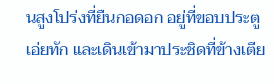นสูงโปร่งที่ยืนกอดอก อยู่ที่ขอบประตูเอ่ยทัก และเดินเข้ามาประชิดที่ข้างเตีย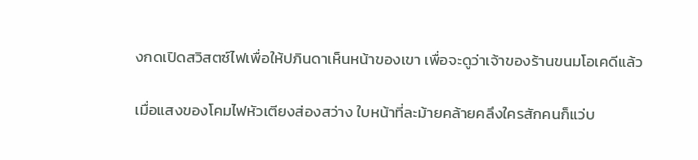งกดเปิดสวิสตซ์ไฟเพื่อให้ปภินดาเห็นหน้าของเขา เพื่อจะดูว่าเจ้าของร้านขนมโอเคดีแล้ว

เมื่อแสงของโคมไฟหัวเตียงส่องสว่าง ใบหน้าที่ละม้ายคล้ายคลึงใครสักคนก็แว่บ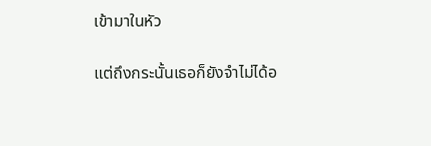เข้ามาในหัว

แต่ถึงกระนั้นเธอก็ยังจำไม่ได้อ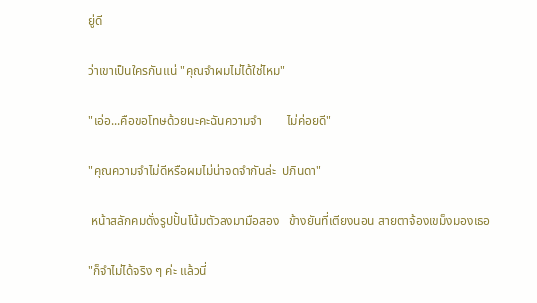ยู่ดี

ว่าเขาเป็นใครกันแน่ "คุณจำผมไม่ได้ใช่ไหม"

"เอ่อ...คือขอโทษด้วยนะคะฉันความจำ        ไม่ค่อยดี"

"คุณความจำไม่ดีหรือผมไม่น่าจดจำกันล่ะ  ปภินดา"

 หน้าสลักคมดั่งรูปปั้นโน้มตัวลงมามือสอง   ข้างยันที่เตียงนอน สายตาจ้องเขม็งมองเธอ

"ก็จำไม่ได้จริง ๆ ค่ะ แล้วนี่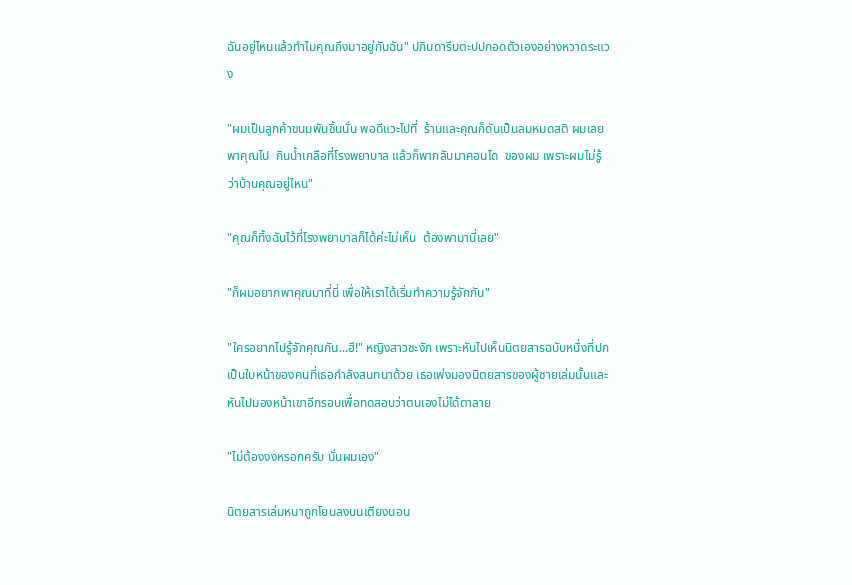ฉันอยู่ไหนแล้วทำไมคุณถึงมาอยู่กับฉัน" ปภินดารีบตะปปกอดตัวเองอย่างหวาดระแวง

"ผมเป็นลูกค้าขนมพันชิ้นนั่น พอดีแวะไปที่  ร้านและคุณก็ดันเป็นลมหมดสติ ผมเลยพาคุณไป  กินน้ำเกลือที่โรงพยาบาล แล้วก็พากลับมาคอนโด  ของผม เพราะผมไม่รู้ว่าบ้านคุณอยู่ไหน"

"คุณก็ทิ้งฉันไว้ที่โรงพยาบาลก็ได้ค่ะไม่เห็น  ต้องพามานี่เลย"

"ก็ผมอยากพาคุณมาที่นี่ เพื่อให้เราได้เริ่มทำความรู้จักกัน"

"ใครอยากไปรู้จักคุณกัน...ฮึ!" หญิงสาวชะงัก เพราะหันไปเห็นนิตยสารฉบับหนึ่งที่ปกเป็นใบหน้าของคนที่เธอกำลังสนทนาด้วย เธอเพ่งมองนิตยสารของผู้ชายเล่มนั้นและหันไปมองหน้าเขาอีกรอบเพื่อทดสอบว่าตนเองไม่ได้ตาลาย

"ไม่ต้องงงหรอกครับ นั่นผมเอง"

นิตยสารเล่มหนาถูกโยนลงบนเตียงนอน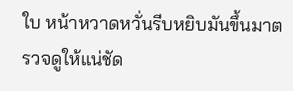ใบ หน้าหวาดหวั่นรีบหยิบมันขึ้นมาตรวจดูให้แน่ชัด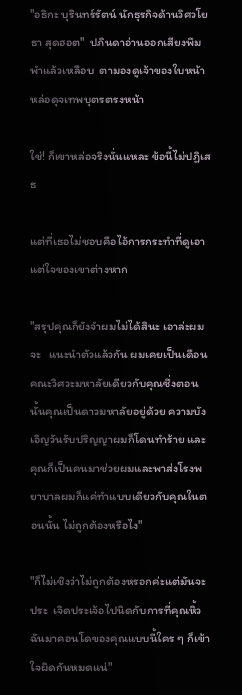"อธิกะ บุรินทร์รัตน์ นักธุรกิจด้านวิศวโยธา สุดฮอต"  ปภินดาอ่านออกเสียงพึมพำแล้วเหลือบ  ตามองดูเจ้าของใบหน้าหล่อดุจเทพบุตรตรงหน้า

ใช่! ก็เขาหล่อจริงนั่นแหละ ข้อนี้ไม่ปฏิเสธ

แต่ที่เธอไม่ชอบคือไอ้การกระทำที่ดูเอาแต่ใจของเขาต่างหาก

"สรุปคุณก็ยังจำผมไม่ได้สินะ เอาล่ะผมจะ   แนะนำตัวแล้วกัน ผมเคยเป็นเดือนคณะวิศวะมหาลัยเดียวกับคุณซึ่งตอนนั้นคุณเป็นดาวมหาลัยอยู่ด้วย ความบังเอิญวันรับปริญญาผมก็โดนทำร้าย และคุณก็เป็นคนมาช่วยผมและพาส่งโรงพยาบาลผมก็แค่ทำแบบเดียวกับคุณในตอนนั้น ไม่ถูกต้องหรือไง"

"ก็ไม่เชิงว่าไม่ถูกต้องหรอกค่ะแต่มันจะประ  เจิดประเจ้อไปนิดกับการที่คุณหิ้วฉันมาคอนโดของคุณแบบนี้ใคร ๆ ก็เข้าใจผิดกันหมดแน่"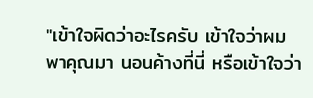"เข้าใจผิดว่าอะไรครับ เข้าใจว่าผมพาคุณมา นอนค้างที่นี่ หรือเข้าใจว่า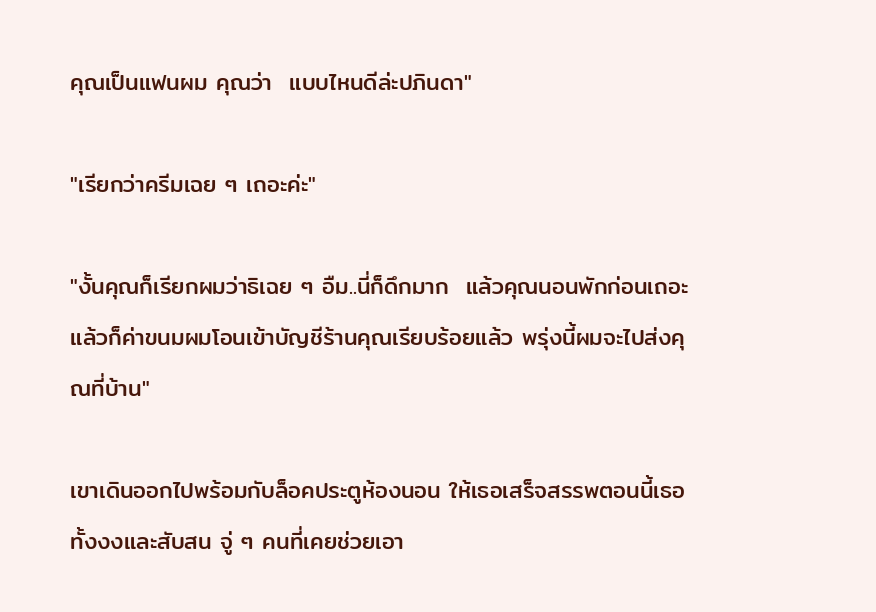คุณเป็นแฟนผม คุณว่า  แบบไหนดีล่ะปภินดา"

"เรียกว่าครีมเฉย ๆ เถอะค่ะ"

"งั้นคุณก็เรียกผมว่าธิเฉย ๆ อืม..นี่ก็ดึกมาก  แล้วคุณนอนพักก่อนเถอะ แล้วก็ค่าขนมผมโอนเข้าบัญชีร้านคุณเรียบร้อยแล้ว พรุ่งนี้ผมจะไปส่งคุณที่บ้าน"

เขาเดินออกไปพร้อมกับล็อคประตูห้องนอน ให้เธอเสร็จสรรพตอนนี้เธอทั้งงงและสับสน จู่ ๆ คนที่เคยช่วยเอา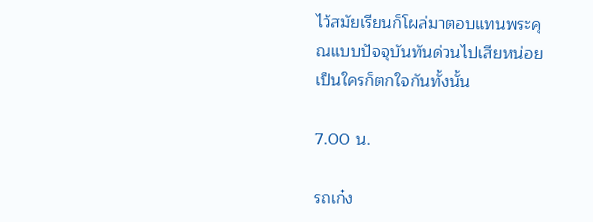ไว้สมัยเรียนก็โผล่มาตอบแทนพระคุณแบบปัจจุบันทันด่วนไปเสียหน่อยเป็นใครก็ตกใจกันทั้งนั้น

7.00 น.

รถเก๋ง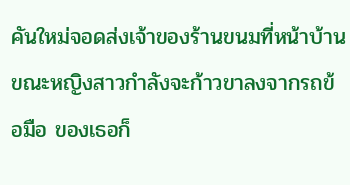คันใหม่จอดส่งเจ้าของร้านขนมที่หน้าบ้าน ขณะหญิงสาวกำลังจะก้าวขาลงจากรถข้อมือ ของเธอก็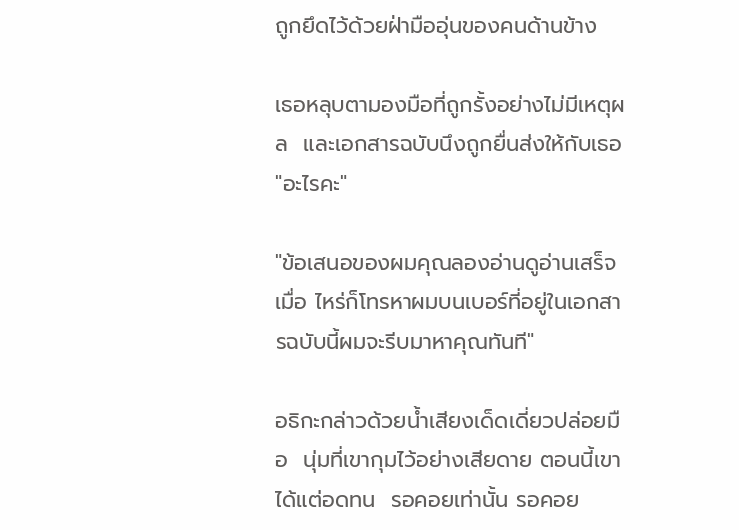ถูกยึดไว้ด้วยฝ่ามืออุ่นของคนด้านข้าง

เธอหลุบตามองมือที่ถูกรั้งอย่างไม่มีเหตุผล  และเอกสารฉบับนึงถูกยื่นส่งให้กับเธอ "อะไรคะ"

"ข้อเสนอของผมคุณลองอ่านดูอ่านเสร็จเมื่อ ไหร่ก็โทรหาผมบนเบอร์ที่อยู่ในเอกสารฉบับนี้ผมจะรีบมาหาคุณทันที"

อธิกะกล่าวด้วยน้ำเสียงเด็ดเดี่ยวปล่อยมือ  นุ่มที่เขากุมไว้อย่างเสียดาย ตอนนี้เขาได้แต่อดทน  รอคอยเท่านั้น รอคอย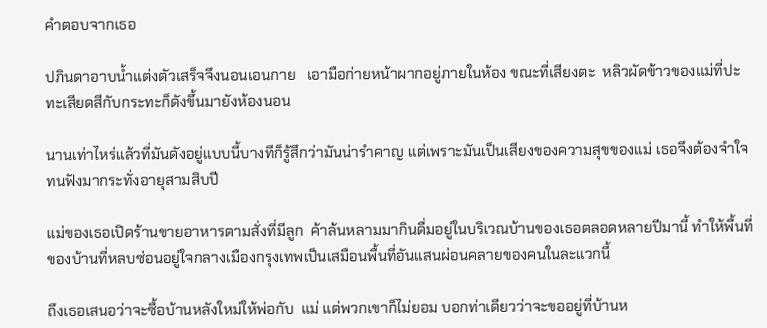คำตอบจากเธอ

ปภินดาอาบน้ำแต่งตัวเสร็จจึงนอนเอนกาย   เอามือก่ายหน้าผากอยู่ภายในห้อง ขณะที่เสียงตะ  หลิวผัดข้าวของแม่ที่ปะทะเสียดสีกับกระทะก็ดังขึ้นมายังห้องนอน

นานเท่าไหร่แล้วที่มันดังอยู่แบบนี้บางทีก็รู้สึกว่ามันน่ารำคาญ แต่เพราะมันเป็นเสียงของความสุขของแม่ เธอจึงต้องจำใจทนฟังมากระทั่งอายุสามสิบปี

แม่ของเธอเปิดร้านขายอาหารตามสั่งที่มีลูก  ค้าล้นหลามมากินดื่มอยู่ในบริเวณบ้านของเธอตลอดหลายปีมานี้ ทำให้พื้นที่ของบ้านที่หลบซ่อนอยู่ใจกลางเมืองกรุงเทพเป็นเสมือนพื้นที่อันแสนผ่อนคลายของคนในละแวกนี้

ถึงเธอเสนอว่าจะซื้อบ้านหลังใหม่ให้พ่อกับ  แม่ แต่พวกเขาก็ไม่ยอม บอกท่าเดียวว่าจะขออยู่ที่บ้านห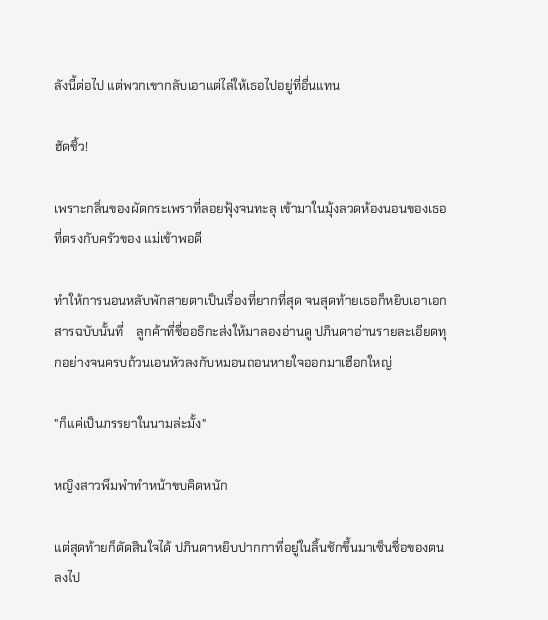ลังนี้ต่อไป แต่พวกเขากลับเอาแต่ไล่ให้เธอไปอยู่ที่อื่นแทน

ฮัดชิ้ว!

เพราะกลิ่นของผัดกระเพราที่ลอยฟุ้งจนทะลุ เข้ามาในมุ้งลวดห้องนอนของเธอที่ตรงกับครัวของ แม่เข้าพอดี

ทำให้การนอนหลับพักสายตาเป็นเรื่องที่ยากที่สุด จนสุดท้ายเธอก็หยิบเอาเอกสารฉบับนั้นที่    ลูกค้าที่ชื่ออธิกะส่งให้มาลองอ่านดู ปภินดาอ่านรายละเอียดทุกอย่างจนครบถ้วนเอนหัวลงกับหมอนถอนหายใจออกมาเฮือกใหญ่

"ก็แค่เป็นภรรยาในนามล่ะมั้ง"

หญิงสาวพึมพำทำหน้าขบคิดหนัก

แต่สุดท้ายก็ตัดสินใจได้ ปภินดาหยิบปากกาที่อยู่ในลิ้นชักขึ้นมาเซ็นชื่อของตนลงไป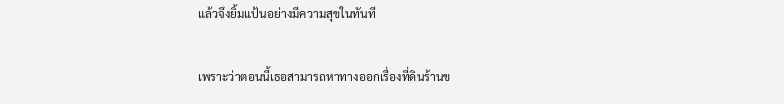แล้วจึงยิ้มแป้นอย่างมีความสุขในทันที

เพราะว่าตอนนี้เธอสามารถหาทางออกเรื่องที่ดินร้านข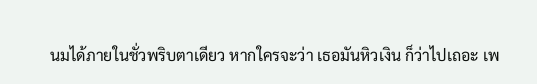นมได้ภายในชั่วพริบตาเดียว หากใครจะว่า เธอมันหิวเงิน ก็ว่าไปเถอะ เพ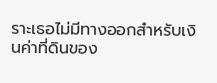ราะเธอไม่มีทางออกสำหรับเงินค่าที่ดินของ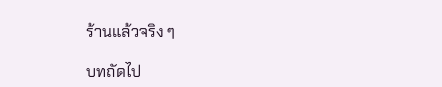ร้านแล้วจริง ๆ

บทถัดไป